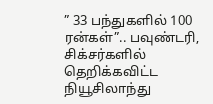” 33 பந்துகளில் 100 ரன்கள்”.. பவுண்டரி, சிக்சர்களில் தெறிக்கவிட்ட நியூசிலாந்து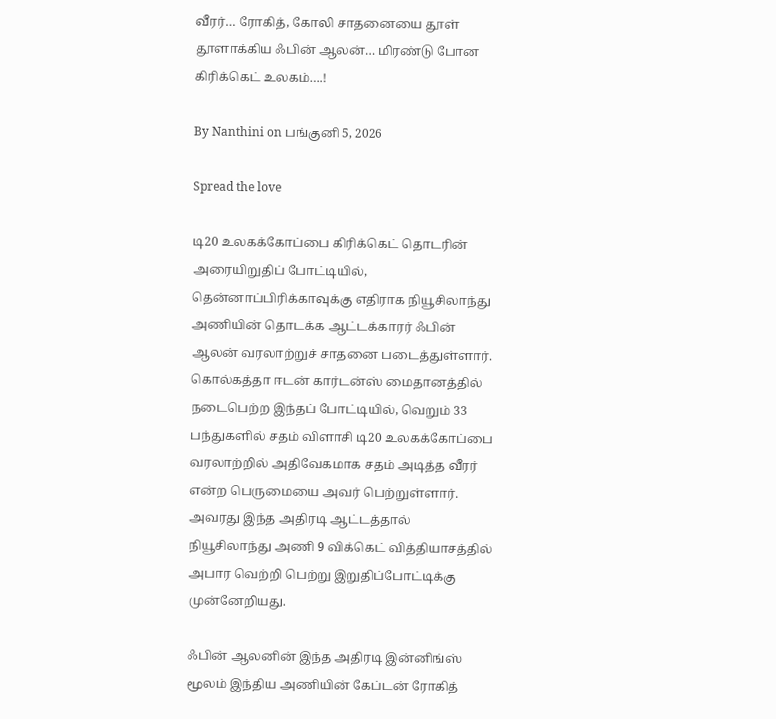வீரர்… ரோகித், கோலி சாதனையை தூள் தூளாக்கிய ஃபின் ஆலன்… மிரண்டு போன கிரிக்கெட் உலகம்….!

By Nanthini on பங்குனி 5, 2026

Spread the love

டி20 உலகக்கோப்பை கிரிக்கெட் தொடரின் அரையிறுதிப் போட்டியில், தென்னாப்பிரிக்காவுக்கு எதிராக நியூசிலாந்து அணியின் தொடக்க ஆட்டக்காரர் ஃபின் ஆலன் வரலாற்றுச் சாதனை படைத்துள்ளார். கொல்கத்தா ஈடன் கார்டன்ஸ் மைதானத்தில் நடைபெற்ற இந்தப் போட்டியில், வெறும் 33 பந்துகளில் சதம் விளாசி டி20 உலகக்கோப்பை வரலாற்றில் அதிவேகமாக சதம் அடித்த வீரர் என்ற பெருமையை அவர் பெற்றுள்ளார். அவரது இந்த அதிரடி ஆட்டத்தால் நியூசிலாந்து அணி 9 விக்கெட் வித்தியாசத்தில் அபார வெற்றி பெற்று இறுதிப்போட்டிக்கு முன்னேறியது.

ஃபின் ஆலனின் இந்த அதிரடி இன்னிங்ஸ் மூலம் இந்திய அணியின் கேப்டன் ரோகித்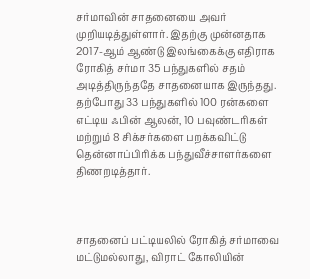சர்மாவின் சாதனையை அவர் முறியடித்துள்ளார். இதற்கு முன்னதாக 2017-ஆம் ஆண்டு இலங்கைக்கு எதிராக ரோகித் சர்மா 35 பந்துகளில் சதம் அடித்திருந்ததே சாதனையாக இருந்தது. தற்போது 33 பந்துகளில் 100 ரன்களை எட்டிய ஃபின் ஆலன், 10 பவுண்டரிகள் மற்றும் 8 சிக்சர்களை பறக்கவிட்டு தென்னாப்பிரிக்க பந்துவீச்சாளர்களை திணறடித்தார்.



சாதனைப் பட்டியலில் ரோகித் சர்மாவை மட்டுமல்லாது, விராட் கோலியின்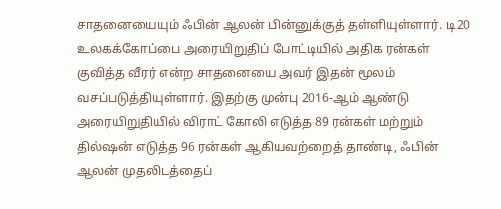சாதனையையும் ஃபின் ஆலன் பின்னுக்குத் தள்ளியுள்ளார். டி20 உலகக்கோப்பை அரையிறுதிப் போட்டியில் அதிக ரன்கள் குவித்த வீரர் என்ற சாதனையை அவர் இதன் மூலம் வசப்படுத்தியுள்ளார். இதற்கு முன்பு 2016-ஆம் ஆண்டு அரையிறுதியில் விராட் கோலி எடுத்த 89 ரன்கள் மற்றும் தில்ஷன் எடுத்த 96 ரன்கள் ஆகியவற்றைத் தாண்டி, ஃபின் ஆலன் முதலிடத்தைப்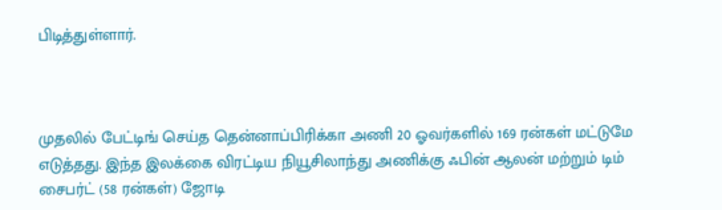பிடித்துள்ளார்.



முதலில் பேட்டிங் செய்த தென்னாப்பிரிக்கா அணி 20 ஓவர்களில் 169 ரன்கள் மட்டுமே எடுத்தது. இந்த இலக்கை விரட்டிய நியூசிலாந்து அணிக்கு ஃபின் ஆலன் மற்றும் டிம் சைபர்ட் (58 ரன்கள்) ஜோடி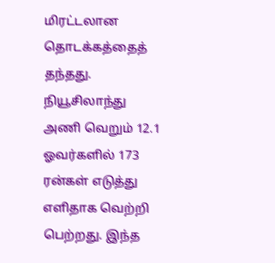மிரட்டலான தொடக்கத்தைத் தந்தது. நியூசிலாந்து அணி வெறும் 12.1 ஓவர்களில் 173 ரன்கள் எடுத்து எளிதாக வெற்றி பெற்றது. இந்த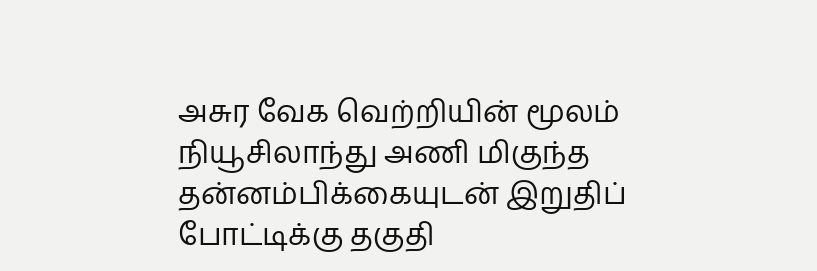அசுர வேக வெற்றியின் மூலம் நியூசிலாந்து அணி மிகுந்த தன்னம்பிக்கையுடன் இறுதிப் போட்டிக்கு தகுதி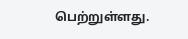பெற்றுள்ளது.